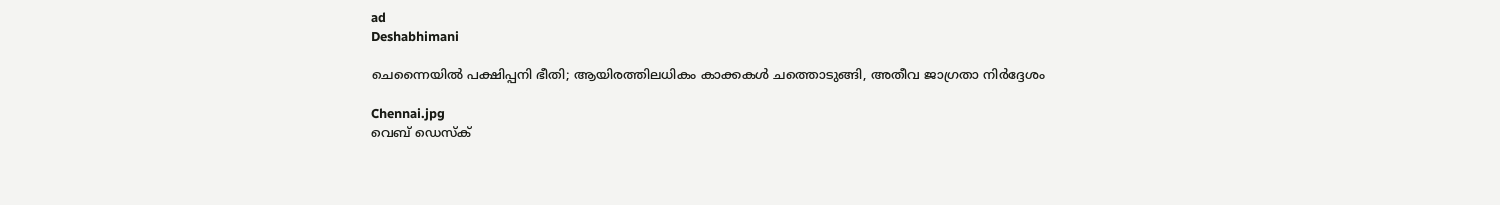ad
Deshabhimani

ചെന്നൈയിൽ പക്ഷിപ്പനി ഭീതി; ആയിരത്തിലധികം കാക്കകൾ ചത്തൊടുങ്ങി, അതീവ ജാഗ്രതാ നിർദ്ദേശം

Chennai.jpg
വെബ് ഡെസ്ക്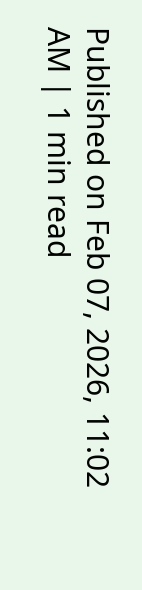Published on Feb 07, 2026, 11:02 AM | 1 min read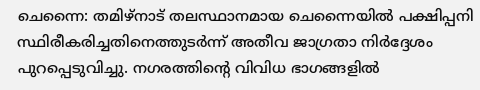ചെന്നൈ: തമിഴ്‌നാട് തലസ്ഥാനമായ ചെന്നൈയിൽ പക്ഷിപ്പനി സ്ഥിരീകരിച്ചതിനെത്തുടർന്ന് അതീവ ജാഗ്രതാ നിർദ്ദേശം പുറപ്പെടുവിച്ചു. നഗരത്തിന്റെ വിവിധ ഭാഗങ്ങളിൽ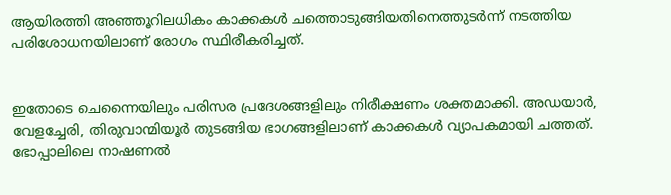ആയിരത്തി അഞ്ഞൂറിലധികം കാക്കകൾ ചത്തൊടുങ്ങിയതിനെത്തുടർന്ന് നടത്തിയ പരിശോധനയിലാണ് രോഗം സ്ഥിരീകരിച്ചത്.


ഇതോടെ ചെന്നൈയിലും പരിസര പ്രദേശങ്ങളിലും നിരീക്ഷണം ശക്തമാക്കി. അഡയാർ, വേളച്ചേരി, തിരുവാന്മിയൂർ തുടങ്ങിയ ഭാഗങ്ങളിലാണ് കാക്കകൾ വ്യാപകമായി ചത്തത്. ഭോപ്പാലിലെ നാഷണൽ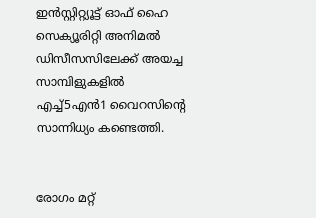ഇൻസ്റ്റിറ്റ്യൂട്ട് ഓഫ് ഹൈ സെക്യൂരിറ്റി അനിമൽ ഡിസീസസിലേക്ക് അയച്ച സാമ്പിളുകളിൽ എച്ച്5എൻ1 വൈറസിന്റെ സാന്നിധ്യം കണ്ടെത്തി.


രോഗം മറ്റ്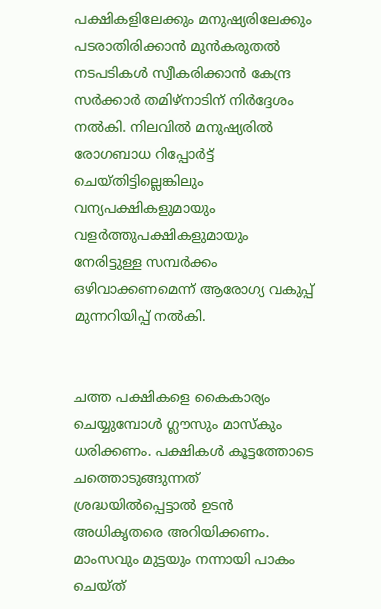പക്ഷികളിലേക്കും മനുഷ്യരിലേക്കും പടരാതിരിക്കാൻ മുൻകരുതൽ നടപടികൾ സ്വീകരിക്കാൻ കേന്ദ്ര സർക്കാർ തമിഴ്‌നാടിന് നിർദ്ദേശം നൽകി. നിലവിൽ മനുഷ്യരിൽ രോഗബാധ റിപ്പോർട്ട് ചെയ്തിട്ടില്ലെങ്കിലും വന്യപക്ഷികളുമായും വളർത്തുപക്ഷികളുമായും നേരിട്ടുള്ള സമ്പർക്കം ഒഴിവാക്കണമെന്ന് ആരോഗ്യ വകുപ്പ് മുന്നറിയിപ്പ് നൽകി.


ചത്ത പക്ഷികളെ കൈകാര്യം ചെയ്യുമ്പോൾ ഗ്ലൗസും മാസ്കും ധരിക്കണം. പക്ഷികൾ കൂട്ടത്തോടെ ചത്തൊടുങ്ങുന്നത് ശ്രദ്ധയിൽപ്പെട്ടാൽ ഉടൻ അധികൃതരെ അറിയിക്കണം. മാംസവും മുട്ടയും നന്നായി പാകം ചെയ്ത്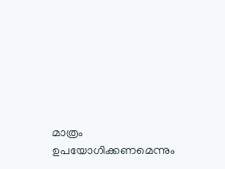മാത്രം ഉപയോഗിക്കണമെന്നും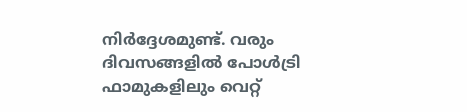നിർദ്ദേശമുണ്ട്. വരും ദിവസങ്ങളിൽ പോൾട്രി ഫാമുകളിലും വെറ്റ്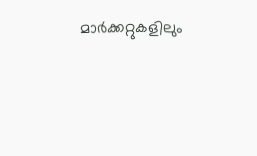മാർക്കറ്റുകളിലും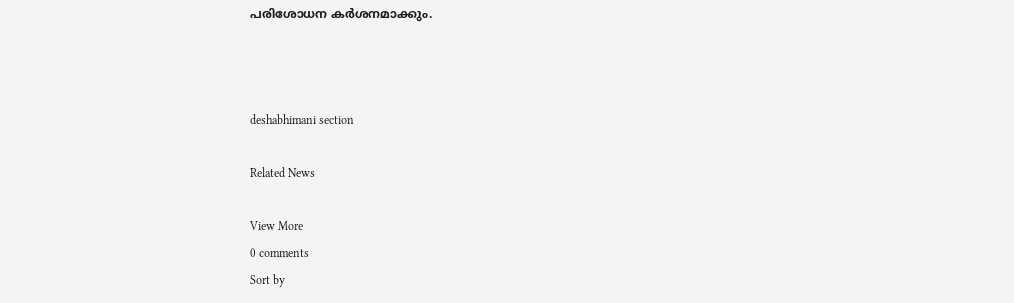പരിശോധന കർശനമാക്കും.



deshabhimani section

Related News

View More
0 comments
Sort by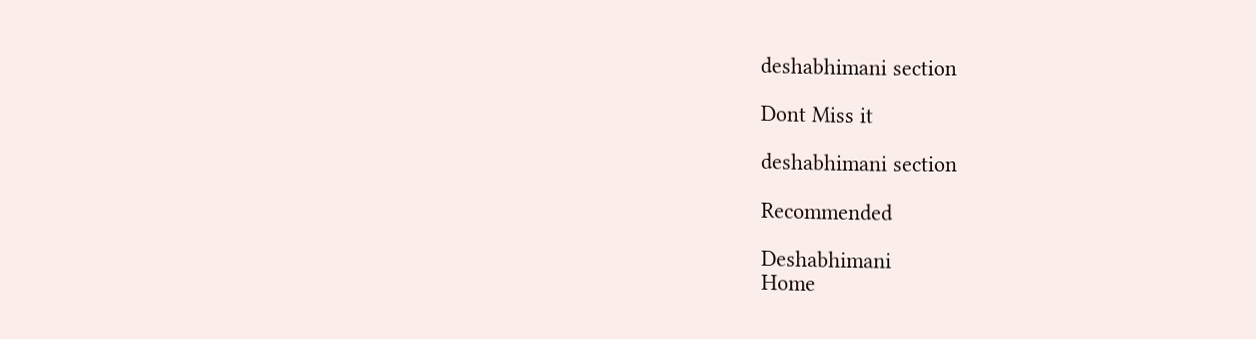deshabhimani section

Dont Miss it

deshabhimani section

Recommended

Deshabhimani
Home